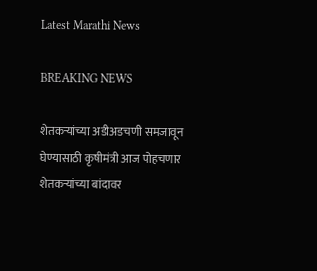Latest Marathi News

BREAKING NEWS

शेतकऱ्यांच्या अडीअडचणी समजावून घेण्यासाठी कृषीमंत्री आज पोहचणार शेतकऱ्यांच्या बांदावर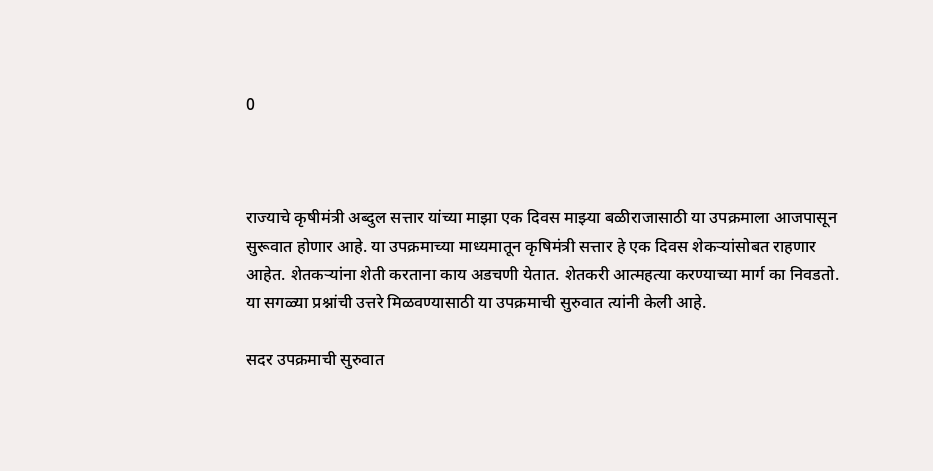0



राज्याचे कृषीमंत्री अब्दुल सत्तार यांच्या माझा एक दिवस माझ्या बळीराजासाठी या उपक्रमाला आजपासून सुरूवात होणार आहे. या उपक्रमाच्या माध्यमातून कृषिमंत्री सत्तार हे एक दिवस शेकऱ्यांसोबत राहणार आहेत. शेतकऱ्यांना शेती करताना काय अडचणी येतात. शेतकरी आत्महत्या करण्याच्या मार्ग का निवडतो. या सगळ्या प्रश्नांची उत्तरे मिळवण्यासाठी या उपक्रमाची सुरुवात त्यांनी केली आहे.

सदर उपक्रमाची सुरुवात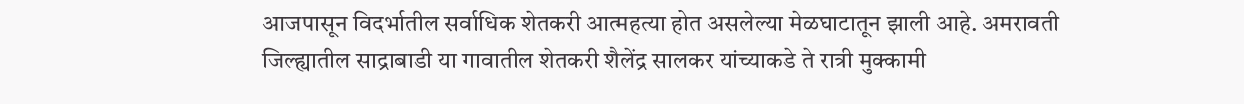आजपासून विदर्भातील सर्वाधिक शेतकरी आत्महत्या होत असलेल्या मेळघाटातून झाली आहे. अमरावती जिल्ह्यातील साद्राबाडी या गावातील शेतकरी शैलेंद्र सालकर यांच्याकडे ते रात्री मुक्कामी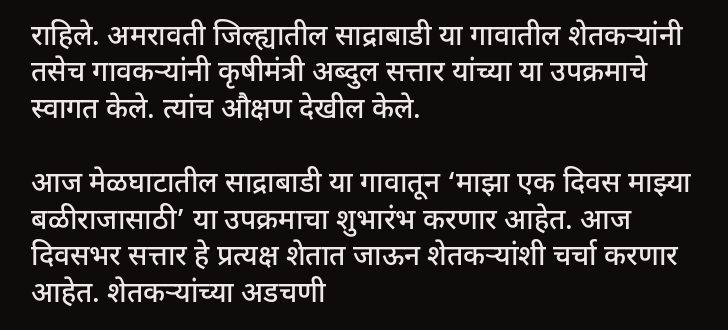राहिले. अमरावती जिल्ह्यातील साद्राबाडी या गावातील शेतकऱ्यांनी तसेच गावकऱ्यांनी कृषीमंत्री अब्दुल सत्तार यांच्या या उपक्रमाचे स्वागत केले. त्यांच औक्षण देखील केले.

आज मेळघाटातील साद्राबाडी या गावातून ‘माझा एक दिवस माझ्या बळीराजासाठी’ या उपक्रमाचा शुभारंभ करणार आहेत. आज दिवसभर सत्तार हे प्रत्यक्ष शेतात जाऊन शेतकऱ्यांशी चर्चा करणार आहेत. शेतकऱ्यांच्या अडचणी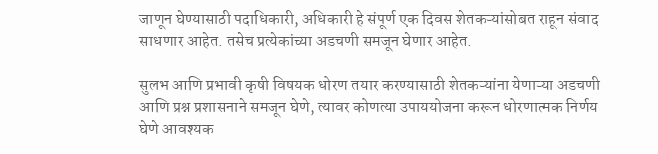जाणून घेण्यासाठी पदाधिकारी, अधिकारी हे संपूर्ण एक दिवस शेतकऱ्यांसोबत राहून संवाद साधणार आहेत. तसेच प्रत्येकांच्या अडचणी समजून घेणार आहेत.

सुलभ आणि प्रभावी कृषी विषयक धोरण तयार करण्यासाठी शेतकऱ्यांना येणाऱ्या अडचणी आणि प्रश्न प्रशासनाने समजून घेणे, त्यावर कोणत्या उपाययोजना करून धोरणात्मक निर्णय घेणे आवश्यक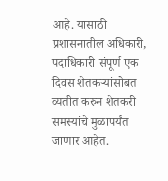आहे. यासाठी प्रशासनातील अधिकारी, पदाधिकारी संपूर्ण एक दिवस शेतकऱ्यांसोबत व्यतीत करुन शेतकरी समस्यांचे मुळापर्यंत जाणार आहेत.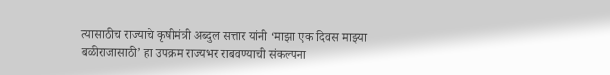त्यासाठीच राज्याचे कृषीमंत्री अब्दुल सत्तार यांनी ‘माझा एक दिवस माझ्या बळीराजासाठी’ हा उपक्रम राज्यभर राबवण्याची संकल्पना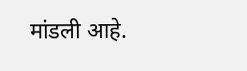मांडली आहे.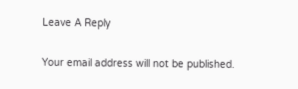Leave A Reply

Your email address will not be published.